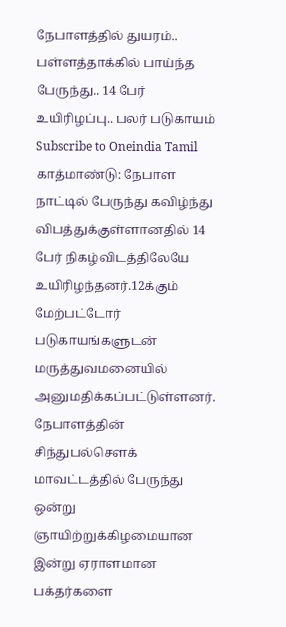நேபாளத்தில் துயரம்.. பள்ளத்தாக்கில் பாய்ந்த பேருந்து.. 14 பேர் உயிரிழப்பு.. பலர் படுகாயம்
Subscribe to Oneindia Tamil
காத்மாண்டு: நேபாள நாட்டில் பேருந்து கவிழ்ந்து விபத்துக்குள்ளானதில் 14 பேர் நிகழ்விடத்திலேயே உயிரிழந்தனர்.12க்கும் மேற்பட்டோர் படுகாயங்களுடன் மருத்துவமனையில் அனுமதிக்கப்பட்டுள்ளனர்.
நேபாளத்தின் சிந்துபல்சௌக் மாவட்டத்தில் பேருந்து ஒன்று ஞாயிற்றுக்கிழமையான இன்று ஏராளமான பக்தர்களை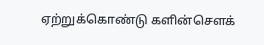ஏற்றுக்கொண்டு களின்சௌக்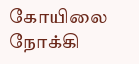கோயிலை நோக்கி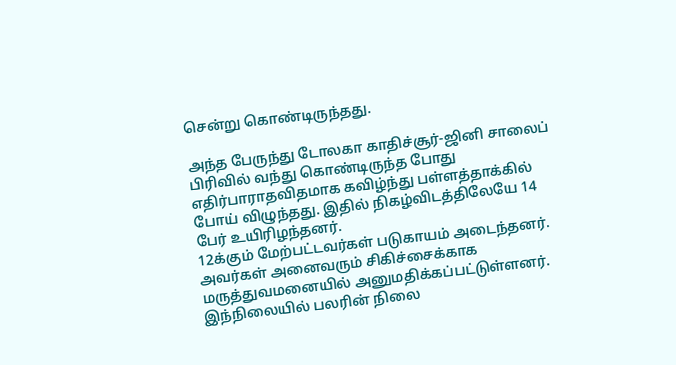சென்று கொண்டிருந்தது.

அந்த பேருந்து டோலகா காதிச்சூர்-ஜினி சாலைப் பிரிவில் வந்து கொண்டிருந்த போது எதிர்பாராதவிதமாக கவிழ்ந்து பள்ளத்தாக்கில் போய் விழுந்தது. இதில் நிகழ்விடத்திலேயே 14 பேர் உயிரிழந்தனர்.
12க்கும் மேற்பட்டவர்கள் படுகாயம் அடைந்தனர். அவர்கள் அனைவரும் சிகிச்சைக்காக மருத்துவமனையில் அனுமதிக்கப்பட்டுள்ளனர். இந்நிலையில் பலரின் நிலை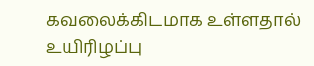கவலைக்கிடமாக உள்ளதால் உயிரிழப்பு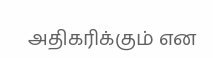அதிகரிக்கும் என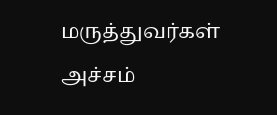மருத்துவர்கள் அச்சம்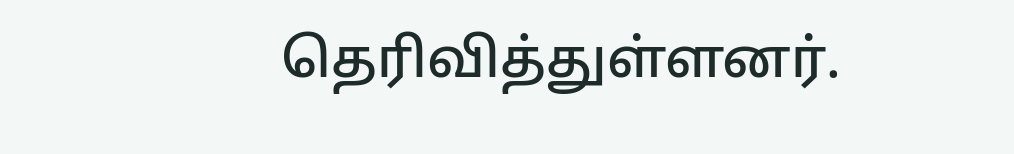தெரிவித்துள்ளனர்.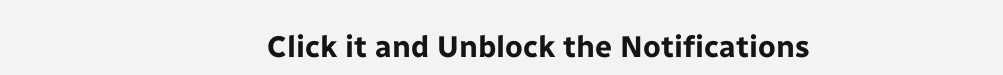Click it and Unblock the Notifications